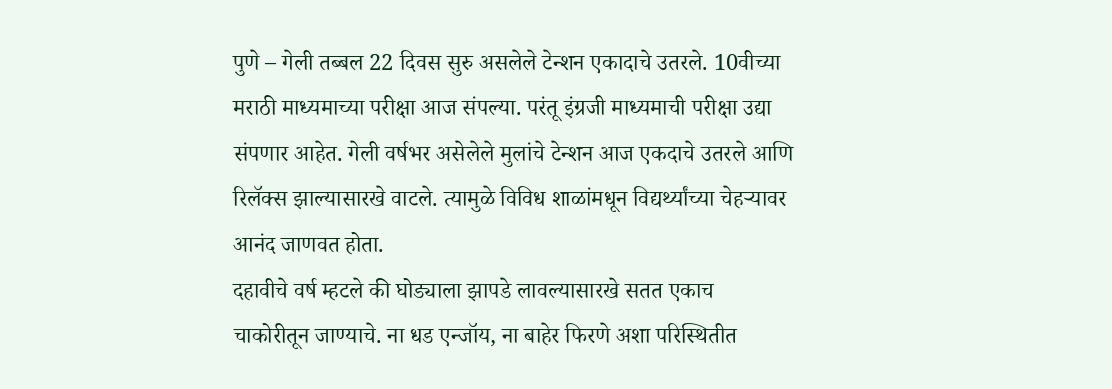पुणे – गेली तब्बल 22 दिवस सुरु असलेले टेन्शन एकादाचे उतरले. 10वीच्या मराठी माध्यमाच्या परीक्षा आज संपल्या. परंतू इंग्रजी माध्यमाची परीक्षा उद्या संपणार आहेत. गेली वर्षभर असेलेले मुलांचे टेन्शन आज एकदाचे उतरले आणि रिलॅक्स झाल्यासारखे वाटले. त्यामुळे विविध शाळांमधून विद्यर्थ्यांच्या चेहऱ्यावर आनंद जाणवत होता.
दहावीचे वर्ष म्हटले की घोड्याला झापडे लावल्यासारखे सतत एकाच चाकोरीतून जाण्याचे. ना धड एन्जॉय, ना बाहेर फिरणे अशा परिस्थितीत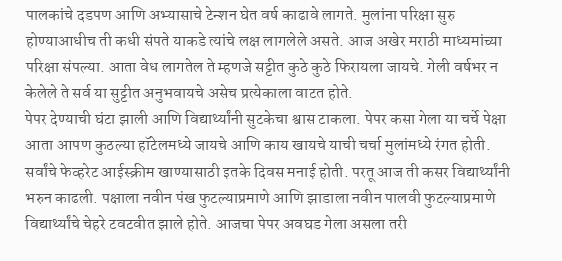पालकांचे दडपण आणि अभ्यासाचे टेन्शन घेत वर्ष काढावे लागते. मुलांना परिक्षा सुरु होण्याआधीच ती कधी संपते याकडे त्यांचे लक्ष लागलेले असते. आज अखेर मराठी माध्यमांच्या परिक्षा संपल्या. आता वेध लागतेल ते म्हणजे सट्टीत कुठे कुठे फिरायला जायचे. गेली वर्षभर न केलेले ते सर्व या सुट्टीत अनुभवायचे असेच प्रत्येकाला वाटत होते.
पेपर देण्याची घंटा झाली आणि विद्यार्थ्यांनी सुटकेचा श्वास टाकला. पेपर कसा गेला या चर्चे पेक्षा आता आपण कुठल्या हॉटेलमध्ये जायचे आणि काय खायचे याची चर्चा मुलांमध्ये रंगत होती. सर्वांचे फेव्हरेट आईस्क्रीम खाण्यासाठी इतके दिवस मनाई होती. परतू आज ती कसर विद्यार्थ्यांनी भरुन काढली. पक्षाला नवीन पंख फुटल्याप्रमाणे आणि झाडाला नवीन पालवी फुटल्याप्रमाणे विद्यार्थ्यांचे चेहरे टवटवीत झाले होते. आजचा पेपर अवघड गेला असला तरी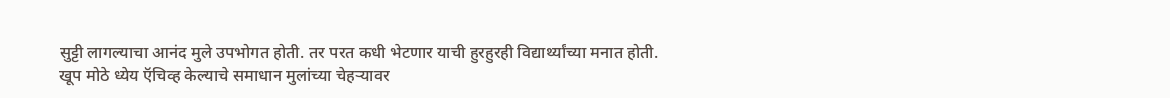सुट्टी लागल्याचा आनंद मुले उपभोगत होती. तर परत कधी भेटणार याची हुरहुरही विद्यार्थ्यांच्या मनात होती. खूप मोठे ध्येय ऍचिव्ह केल्याचे समाधान मुलांच्या चेहऱ्यावर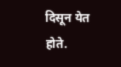दिसून येत होते.